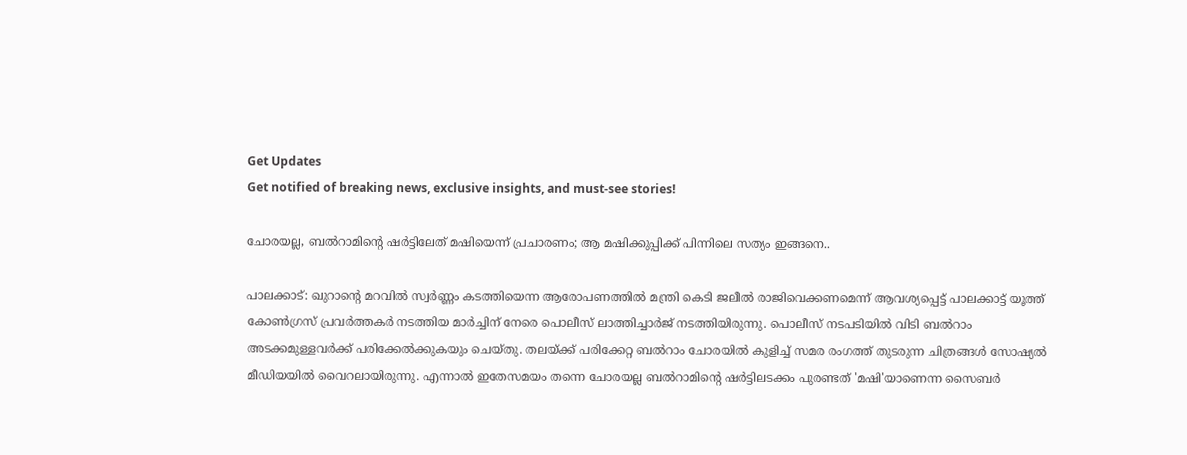Get Updates
Get notified of breaking news, exclusive insights, and must-see stories!

ചോരയല്ല, ബല്‍റാമിന്‍റെ ഷര്‍ട്ടിലേത് മഷിയെന്ന് പ്രചാരണം; ആ മഷിക്കുപ്പിക്ക് പിന്നിലെ സത്യം ഇങ്ങനെ..

പാലക്കാട്: ഖുറാന്‍റെ മറവില്‍ സ്വര്‍ണ്ണം കടത്തിയെന്ന ആരോപണത്തില്‍ മന്ത്രി കെടി ജലീല്‍ രാജിവെക്കണമെന്ന് ആവശ്യപ്പെട്ട് പാലക്കാട്ട് യൂത്ത് കോണ്‍ഗ്രസ് പ്രവര്‍ത്തകര്‍ നടത്തിയ മാര്‍ച്ചിന് നേരെ പൊലീസ് ലാത്തിച്ചാര്‍ജ് നടത്തിയിരുന്നു. പൊലീസ് നടപടിയില്‍ വിടി ബല്‍റാം അടക്കമുള്ളവര്‍ക്ക് പരിക്കേല്‍ക്കുകയും ചെയ്തു. തലയ്ക്ക് പരിക്കേറ്റ ബല്‍റാം ചോരയില്‍ കുളിച്ച് സമര രംഗത്ത് തുടരുന്ന ചിത്രങ്ങള്‍ സോഷ്യല്‍ മീഡിയയില്‍ വൈറലായിരുന്നു. എന്നാല്‍ ഇതേസമയം തന്നെ ചോരയല്ല ബല്‍റാമിന്‍റെ ഷര്‍ട്ടിലടക്കം പുരണ്ടത് 'മഷി'യാണെന്ന സൈബര്‍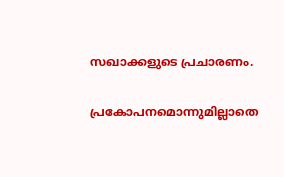സഖാക്കളുടെ പ്രചാരണം.

പ്രകോപനമൊന്നുമില്ലാതെ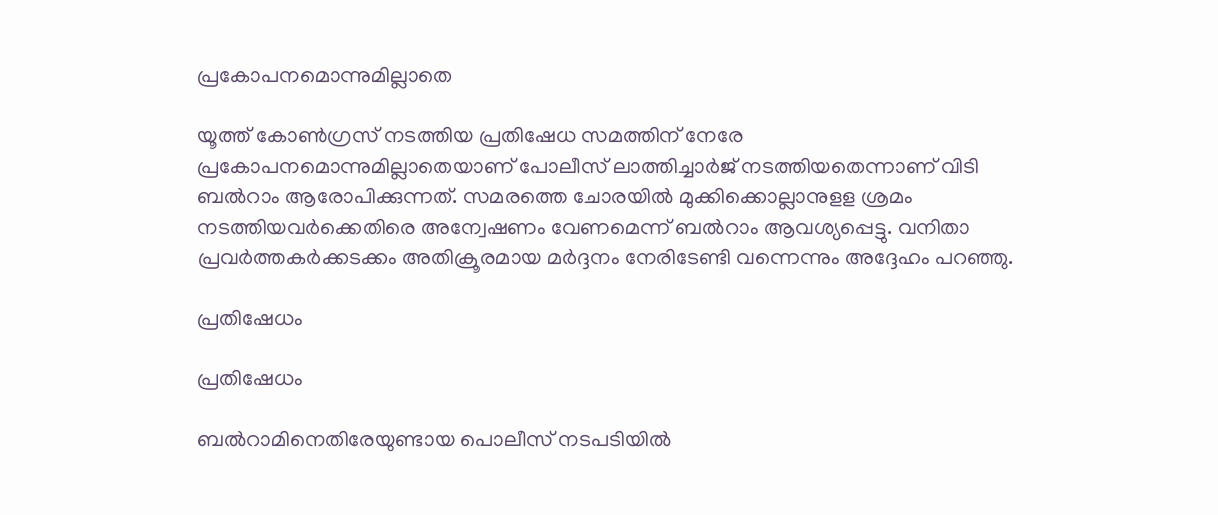പ്രകോപനമൊന്നുമില്ലാതെ

യൂത്ത് കോണ്‍ഗ്രസ് നടത്തിയ പ്രതിഷേധ സമത്തിന് നേരേ പ്രകോപനമൊന്നുമില്ലാതെയാണ് പോലീസ് ലാത്തിച്ചാര്‍ജ് നടത്തിയതെന്നാണ് വിടി ബല്‍റാം ആരോപിക്കുന്നത്. സമരത്തെ ചോരയില്‍ മുക്കിക്കൊല്ലാനുളള ശ്രമം നടത്തിയവര്‍ക്കെതിരെ അന്വേഷണം വേണമെന്ന് ബല്‍റാം ആവശ്യപ്പെട്ടു. വനിതാ പ്രവര്‍ത്തകര്‍ക്കടക്കം അതിക്രൂരമായ മര്‍ദ്ദനം നേരിടേണ്ടി വന്നെന്നും അദ്ദേഹം പറഞ്ഞു.

പ്രതിഷേധം

പ്രതിഷേധം

ബല്‍റാമിനെതിരേയുണ്ടായ പൊലീസ് നടപടിയില്‍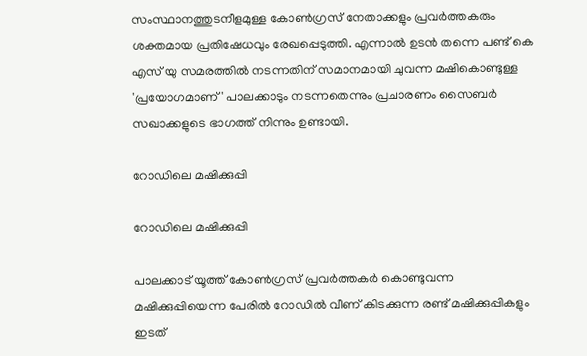സംസ്ഥാനത്തുടനീളമുള്ള കോണ്‍ഗ്രസ് നേതാക്കളും പ്രവര്‍ത്തകരും ശക്തമായ പ്രതിഷേധവും രേഖപ്പെടുത്തി. എന്നാല്‍ ഉടന്‍ തന്നെ പണ്ട് കെ എസ് യു സമരത്തില്‍ നടന്നതിന് സമാനമായി ചുവന്ന മഷികൊണ്ടുള്ള 'പ്രയോഗമാണ്' പാലക്കാടും നടന്നതെന്നും പ്രചാരണം സൈബര്‍ സഖാക്കളുടെ ഭാഗത്ത് നിന്നും ഉണ്ടായി.

റോഡിലെ മഷിക്കുപ്പി

റോഡിലെ മഷിക്കുപ്പി

പാലക്കാട് യൂത്ത് കോണ്‍ഗ്രസ് പ്രവര്‍ത്തകര്‍ കൊണ്ടുവന്ന മഷിക്കുപ്പിയെന്ന പേരില്‍ റോഡില്‍ വീണ് കിടക്കുന്ന രണ്ട് മഷിക്കുപ്പികളും ഇടത്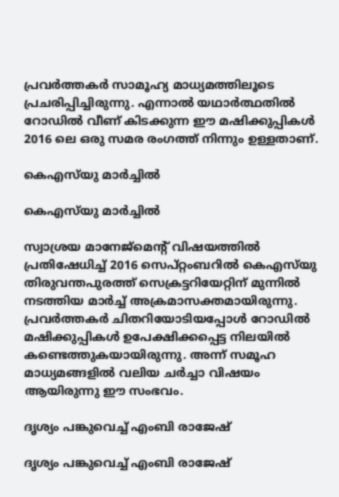പ്രവര്‍ത്തകര്‍ സാമൂഹ്യ മാധ്യമത്തിലൂടെ പ്രചരിപ്പിച്ചിരുന്നു. എന്നാല്‍ യഥാര്‍ത്ഥതില്‍ റോഡില്‍ വീണ് കിടക്കുന്ന ഈ മഷിക്കുപ്പികള്‍ 2016 ലെ ഒരു സമര രംഗത്ത് നിന്നും ഉള്ളതാണ്.

കെഎസ്‌യു മാര്‍ച്ചില്‍

കെഎസ്‌യു മാര്‍ച്ചില്‍

സ്വാശ്രയ മാനേജ്‌മെന്റ് വിഷയത്തില്‍ പ്രതിഷേധിച്ച് 2016 സെപ്റ്റംബറില്‍ കെഎസ്‌യു തിരുവന്തപുരത്ത് സെക്രട്ടറിയേറ്റിന് മുന്നില്‍ നടത്തിയ മാര്‍ച്ച് അക്രമാസക്തമായിരുന്നു. പ്രവര്‍ത്തകര്‍ ചിതറിയോടിയപ്പോള്‍ റോഡില്‍ മഷിക്കുപ്പികള്‍ ഉപേക്ഷിക്കപ്പെട്ട നിലയില്‍ കണ്ടെത്തുകയായിരുന്നു. അന്ന് സമൂഹ മാധ്യമങ്ങളില്‍ വലിയ ചര്‍ച്ചാ വിഷയം ആയിരുന്നു ഈ സംഭവം.

ദൃശ്യം പങ്കുവെച്ച് എംബി രാജേഷ്

ദൃശ്യം പങ്കുവെച്ച് എംബി രാജേഷ്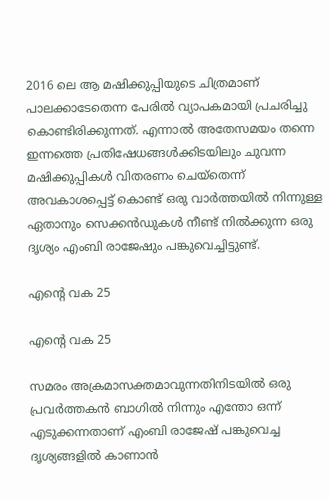2016 ലെ ആ മഷിക്കുപ്പിയുടെ ചിത്രമാണ് പാലക്കാടേതെന്ന പേരില്‍ വ്യാപകമായി പ്രചരിച്ചു കൊണ്ടിരിക്കുന്നത്. എന്നാല്‍ അതേസമയം തന്നെ ഇന്നത്തെ പ്രതിഷേധങ്ങള്‍ക്കിടയിലും ചുവന്ന മഷിക്കുപ്പികള്‍ വിതരണം ചെയ്തെന്ന് അവകാശപ്പെട്ട് കൊണ്ട് ഒരു വാര്‍ത്തയില്‍ നിന്നുള്ള ഏതാനും സെക്കന്‍ഡുകള്‍ നീണ്ട് നില്‍ക്കുന്ന ഒരു ദൃശ്യം എംബി രാജേഷും പങ്കുവെച്ചിട്ടുണ്ട്.

എന്‍റെ വക 25

എന്‍റെ വക 25

സമരം അക്രമാസക്തമാവുന്നതിനിടയില്‍ ഒരു പ്രവര്‍ത്തകന്‍ ബാഗില്‍ നിന്നും എന്തോ ഒന്ന് എടുക്കന്നതാണ് എംബി രാജേഷ് പങ്കുവെച്ച ദൃശ്യങ്ങളില്‍ കാണാന്‍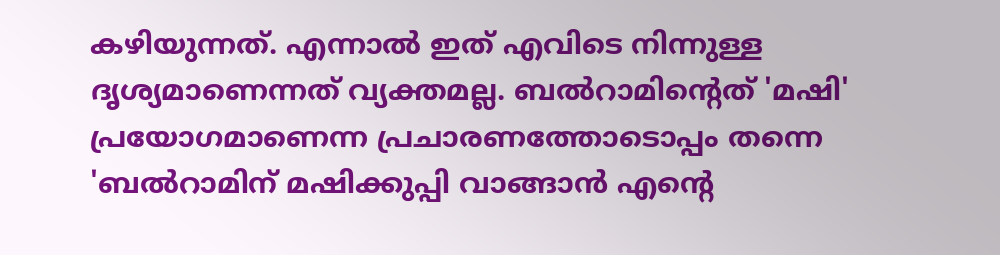കഴിയുന്നത്. എന്നാല്‍ ഇത് എവിടെ നിന്നുള്ള ദൃശ്യമാണെന്നത് വ്യക്തമല്ല. ബല്‍റാമിന്‍റെത് 'മഷി' പ്രയോഗമാണെന്ന പ്രചാരണത്തോടൊപ്പം തന്നെ 'ബല്‍റാമിന് മഷിക്കുപ്പി വാങ്ങാന്‍ എന്‍റെ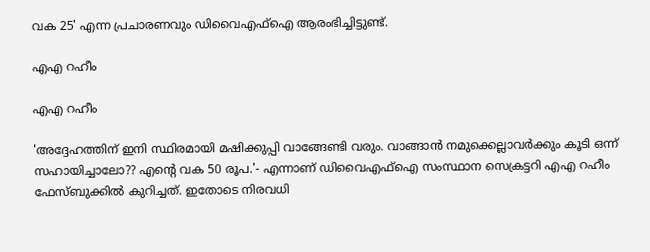വക 25' എന്ന പ്രചാരണവും ഡിവൈഎഫ്ഐ ആരംഭിച്ചിട്ടുണ്ട്.

എഎ റഹീം

എഎ റഹീം

'അദ്ദേഹത്തിന് ഇനി സ്ഥിരമായി മഷിക്കുപ്പി വാങ്ങേണ്ടി വരും. വാങ്ങാൻ നമുക്കെല്ലാവർക്കും കൂടി ഒന്ന് സഹായിച്ചാലോ?? എന്റെ വക 50 രൂപ.'- എന്നാണ് ഡിവൈഎഫ്ഐ സംസ്ഥാന സെക്രട്ടറി എഎ റഹീം ഫേസ്ബുക്കില്‍ കുറിച്ചത്. ഇതോടെ നിരവധി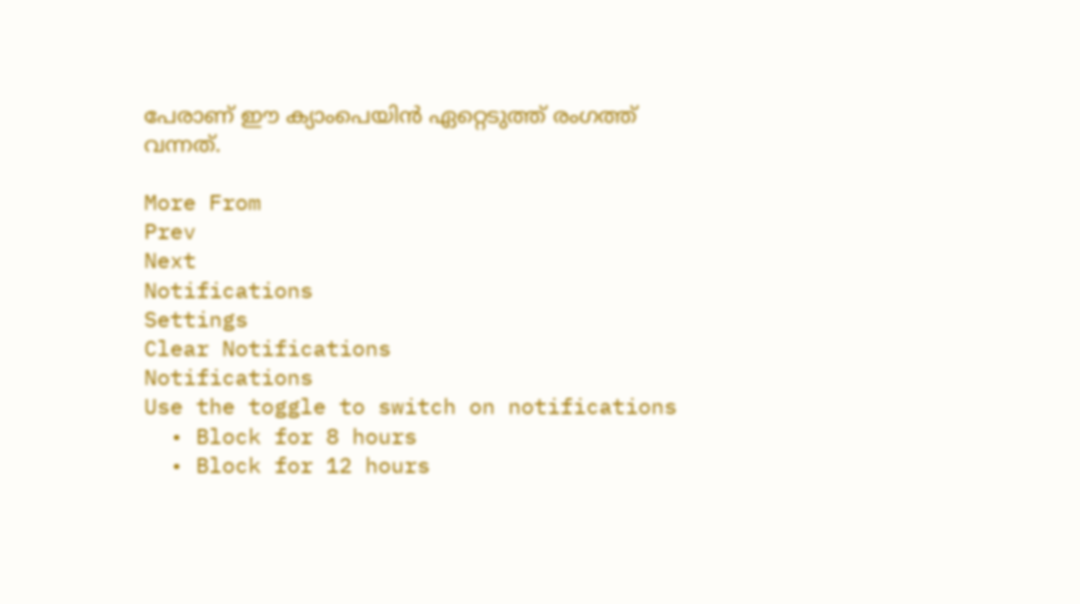പേരാണ് ഈ ക്യാംപെയിന്‍ ഏറ്റെടുത്ത് രംഗത്ത് വന്നത്.

More From
Prev
Next
Notifications
Settings
Clear Notifications
Notifications
Use the toggle to switch on notifications
  • Block for 8 hours
  • Block for 12 hours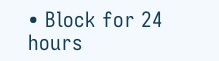• Block for 24 hours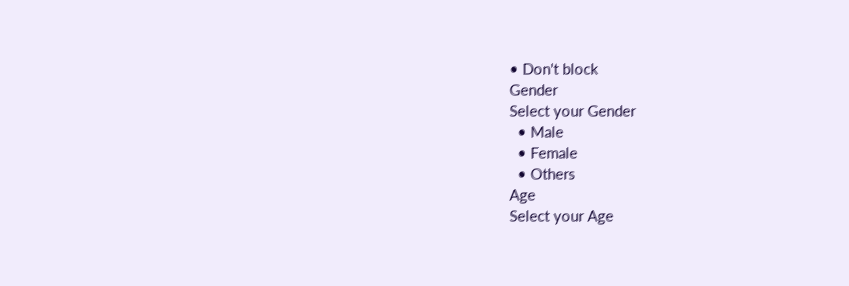• Don't block
Gender
Select your Gender
  • Male
  • Female
  • Others
Age
Select your Age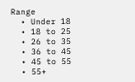Range
  • Under 18
  • 18 to 25
  • 26 to 35
  • 36 to 45
  • 45 to 55
  • 55+